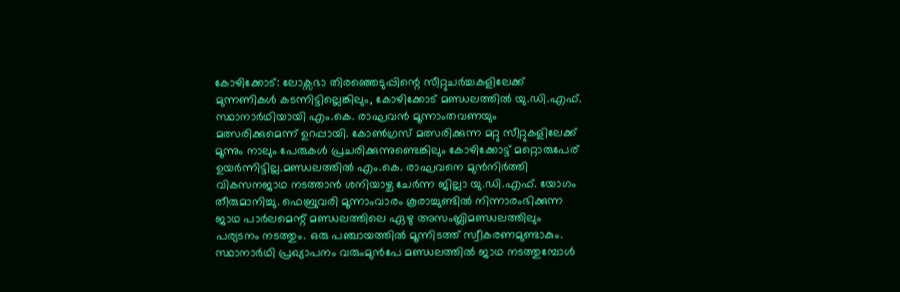കോഴിക്കോട്: ലോക്സഭാ തിരഞ്ഞെടുപ്പിന്റെ സീറ്റുചർച്ചകളിലേക്ക് മുന്നണികൾ കടന്നിട്ടില്ലെങ്കിലും, കോഴിക്കോട് മണ്ഡലത്തിൽ യു.ഡി.എഫ്. സ്ഥാനാർഥിയായി എം.കെ. രാഘവൻ മൂന്നാംതവണയും മത്സരിക്കുമെന്ന് ഉറപ്പായി. കോൺഗ്രസ് മത്സരിക്കുന്ന മറ്റു സീറ്റുകളിലേക്ക് മൂന്നും നാലും പേരുകൾ പ്രചരിക്കുന്നുണ്ടെങ്കിലും കോഴിക്കോട്ട് മറ്റൊരുപേര് ഉയർന്നിട്ടില്ല.മണ്ഡലത്തിൽ എം.കെ. രാഘവനെ മുൻനിർത്തി വികസനജാഥ നടത്താൻ ശനിയാഴ്ച ചേർന്ന ജില്ലാ യു.ഡി.എഫ്. യോഗം തീരുമാനിച്ചു. ഫെബ്രുവരി മൂന്നാംവാരം കൂരാച്ചുണ്ടിൽ നിന്നാരംഭിക്കുന്ന ജാഥ പാർലമെന്റ് മണ്ഡലത്തിലെ ഏഴു അസംബ്ലിമണ്ഡലത്തിലും പര്യടനം നടത്തും. ഒരു പഞ്ചായത്തിൽ മൂന്നിടത്ത് സ്വീകരണമുണ്ടാകും. സ്ഥാനാർഥി പ്രഖ്യാപനം വരുംമുൻപേ മണ്ഡലത്തിൽ ജാഥ നടത്തുമ്പോൾ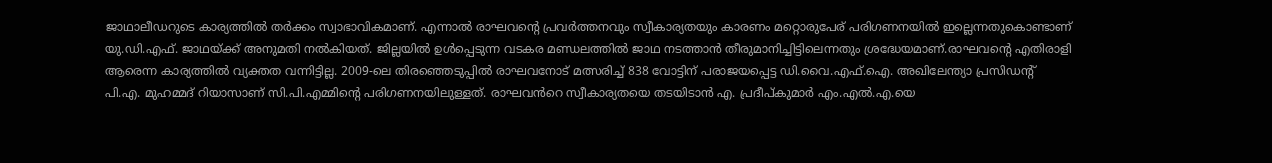ജാഥാലീഡറുടെ കാര്യത്തിൽ തർക്കം സ്വാഭാവികമാണ്. എന്നാൽ രാഘവന്റെ പ്രവർത്തനവും സ്വീകാര്യതയും കാരണം മറ്റൊരുപേര് പരിഗണനയിൽ ഇല്ലെന്നതുകൊണ്ടാണ് യു.ഡി.എഫ്. ജാഥയ്ക്ക് അനുമതി നൽകിയത്. ജില്ലയിൽ ഉൾപ്പെടുന്ന വടകര മണ്ഡലത്തിൽ ജാഥ നടത്താൻ തീരുമാനിച്ചിട്ടിലെന്നതും ശ്രദ്ധേയമാണ്.രാഘവന്റെ എതിരാളി ആരെന്ന കാര്യത്തിൽ വ്യക്തത വന്നിട്ടില്ല. 2009-ലെ തിരഞ്ഞെടുപ്പിൽ രാഘവനോട് മത്സരിച്ച് 838 വോട്ടിന് പരാജയപ്പെട്ട ഡി.വൈ.എഫ്.ഐ. അഖിലേന്ത്യാ പ്രസിഡന്റ് പി.എ. മുഹമ്മദ് റിയാസാണ് സി.പി.എമ്മിന്റെ പരിഗണനയിലുള്ളത്. രാഘവൻറെ സ്വീകാര്യതയെ തടയിടാൻ എ. പ്രദീപ്കുമാർ എം.എൽ.എ.യെ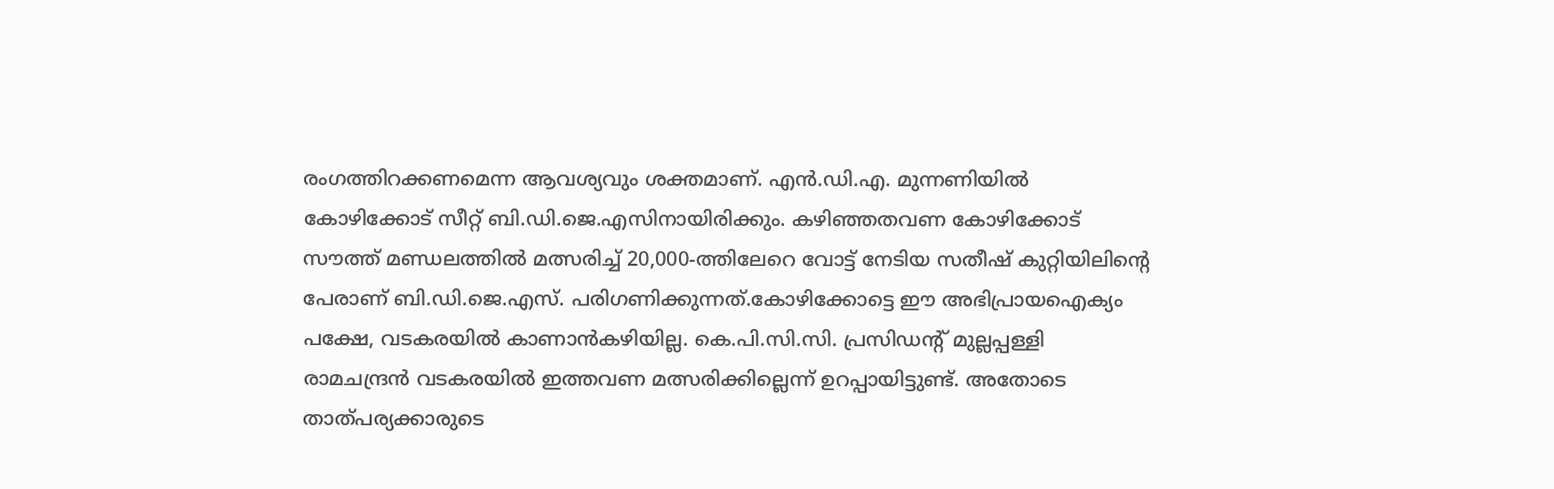രംഗത്തിറക്കണമെന്ന ആവശ്യവും ശക്തമാണ്. എൻ.ഡി.എ. മുന്നണിയിൽ കോഴിക്കോട് സീറ്റ് ബി.ഡി.ജെ.എസിനായിരിക്കും. കഴിഞ്ഞതവണ കോഴിക്കോട് സൗത്ത് മണ്ഡലത്തിൽ മത്സരിച്ച് 20,000-ത്തിലേറെ വോട്ട് നേടിയ സതീഷ് കുറ്റിയിലിന്റെ പേരാണ് ബി.ഡി.ജെ.എസ്. പരിഗണിക്കുന്നത്.കോഴിക്കോട്ടെ ഈ അഭിപ്രായഐക്യം പക്ഷേ, വടകരയിൽ കാണാൻകഴിയില്ല. കെ.പി.സി.സി. പ്രസിഡന്റ് മുല്ലപ്പള്ളി രാമചന്ദ്രൻ വടകരയിൽ ഇത്തവണ മത്സരിക്കില്ലെന്ന് ഉറപ്പായിട്ടുണ്ട്. അതോടെ താത്പര്യക്കാരുടെ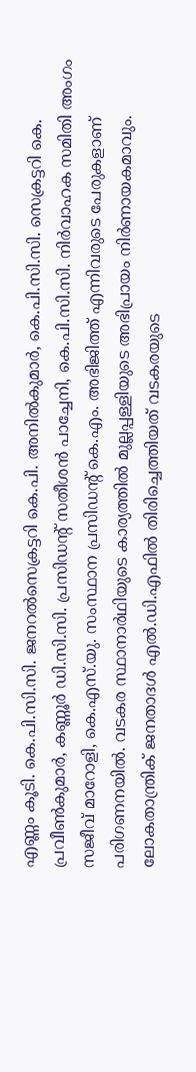എണ്ണം കൂടി. കെ.പി.സി.സി. ജനറൽസെക്രട്ടറി കെ.പി. അനിൽകുമാർ, കെ.പി.സി.സി. സെക്രട്ടറി കെ. പ്രവീൺകുമാർ, കണ്ണൂർ ഡി.സി.സി. പ്രസിഡന്റ് സതീശൻ പാച്ചേനി, കെ.പി.സി.സി. നിർവാഹക സമിതി അംഗം സജീവ് മാറോളി, കെ.എസ്.യു. സംസ്ഥാന പ്രസിഡന്റ് കെ.എം. അഭിജിത്ത് എന്നിവരുടെ പേരുകളാണ് പരിഗണനയിൽ. വടകര സ്ഥാനാർഥിയുടെ കാര്യത്തിൽ മുല്ലപ്പള്ളിയുടെ അഭിപ്രായം നിർണായകമാവും. ലോകതാന്ത്രിക് ജനതാദൾ എൽ.ഡി.എഫിൽ തിരിച്ചെത്തിയത് വടകരയുടെ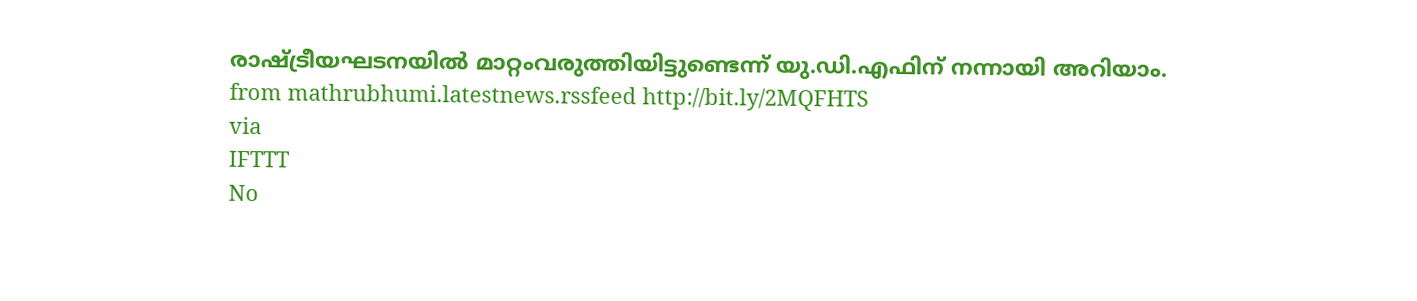രാഷ്ട്രീയഘടനയിൽ മാറ്റംവരുത്തിയിട്ടുണ്ടെന്ന് യു.ഡി.എഫിന് നന്നായി അറിയാം.
from mathrubhumi.latestnews.rssfeed http://bit.ly/2MQFHTS
via
IFTTT
No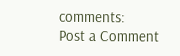comments:
Post a Comment